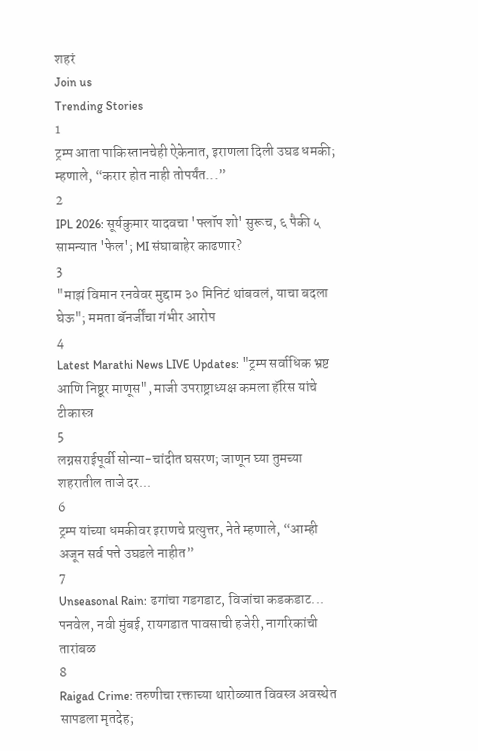शहरं
Join us
Trending Stories
1
ट्रम्प आता पाकिस्तानचेही ऐकेनात, इराणला दिली उघड धमकी; म्हणाले, “करार होत नाही तोपर्यंत...”
2
IPL 2026: सूर्यकुमार यादवचा 'फ्लॉप शो' सुरूच, ६ पैकी ५ सामन्यात 'फेल'; MI संघाबाहेर काढणार?
3
"माझं विमान रनवेवर मुद्दाम ३० मिनिटं थांबवलं, याचा बदला घेऊ"; ममता बॅनर्जींचा गंभीर आरोप
4
Latest Marathi News LIVE Updates: "ट्रम्प सर्वाधिक भ्रष्ट आणि निष्ठूर माणूस", माजी उपराष्ट्राध्यक्ष कमला हॅरिस यांचे टीकास्त्र
5
लग्नसराईपूर्वी सोन्या-चांदीत घसरण; जाणून घ्या तुमच्या शहरातील ताजे दर...
6
ट्रम्प यांच्या धमकीवर इराणचे प्रत्युत्तर, नेते म्हणाले, “आम्ही अजून सर्व पत्ते उघडले नाहीत”
7
Unseasonal Rain: ढगांचा गडगडाट, विजांचा कडकडाट... पनवेल, नवी मुंबई, रायगडात पावसाची हजेरी, नागरिकांची तारांबळ
8
Raigad Crime: तरुणीचा रक्ताच्या थारोळ्यात विवस्त्र अवस्थेत सापडला मृतदेह;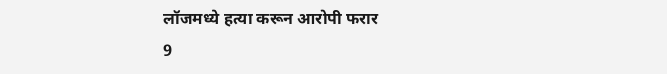लॉजमध्ये हत्या करून आरोपी फरार
9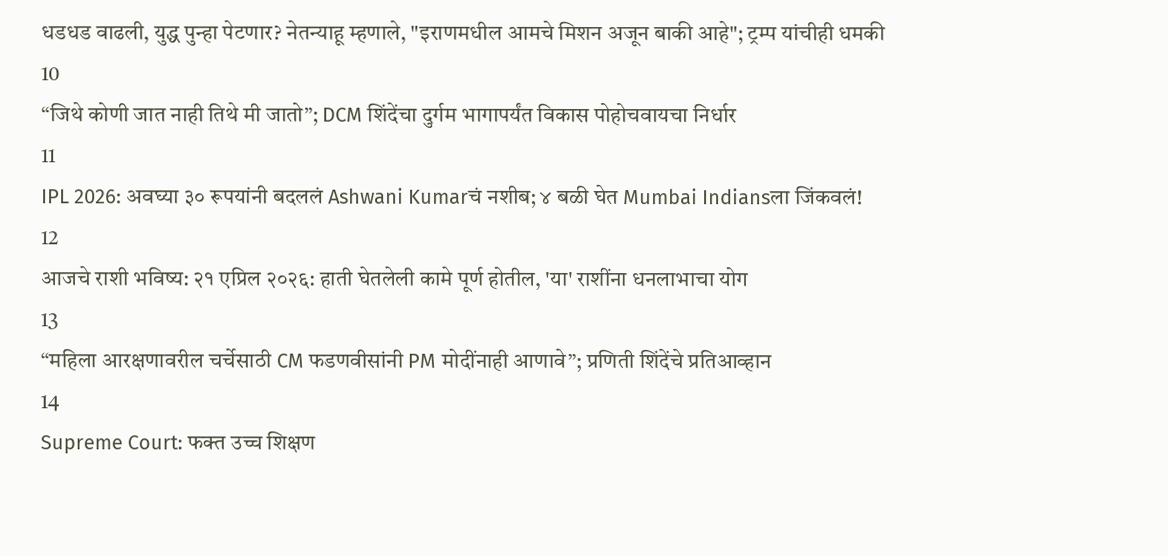धडधड वाढली, युद्ध पुन्हा पेटणार? नेतन्याहू म्हणाले, "इराणमधील आमचे मिशन अजून बाकी आहे"; ट्रम्प यांचीही धमकी
10
“जिथे कोणी जात नाही तिथे मी जातो”; DCM शिंदेंचा दुर्गम भागापर्यंत विकास पोहोचवायचा निर्धार
11
IPL 2026: अवघ्या ३० रूपयांनी बदललं Ashwani Kumarचं नशीब; ४ बळी घेत Mumbai Indiansला जिंकवलं!
12
आजचे राशी भविष्य: २१ एप्रिल २०२६: हाती घेतलेली कामे पूर्ण होतील, 'या' राशींना धनलाभाचा योग
13
“महिला आरक्षणावरील चर्चेसाठी CM फडणवीसांनी PM मोदींनाही आणावे”; प्रणिती शिंदेंचे प्रतिआव्हान
14
Supreme Court: फक्त उच्च शिक्षण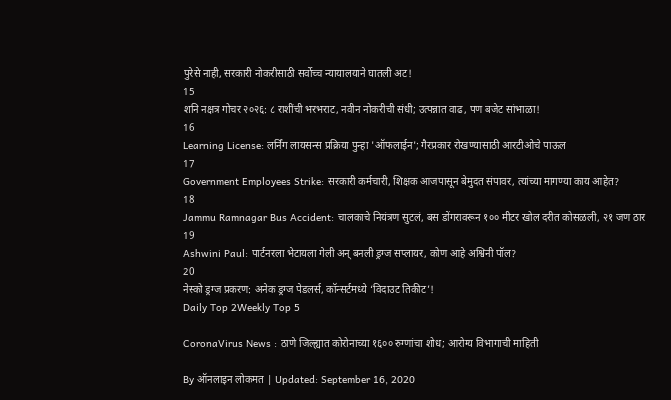पुरेसे नाही, सरकारी नोकरीसाठी सर्वोच्च न्यायालयाने घातली अट!
15
शनि नक्षत्र गोचर २०२६: ८ राशींची भरभराट, नवीन नोकरीची संधी; उत्पन्नात वाढ, पण बजेट सांभाळा!
16
Learning License: लर्निंग लायसन्स प्रक्रिया पुन्हा 'ऑफलाईन'; गैरप्रकार रोखण्यासाठी आरटीओचे पाऊल
17
Government Employees Strike: सरकारी कर्मचारी, शिक्षक आजपासून बेमुदत संपावर, त्यांच्या मागण्या काय आहेत?
18
Jammu Ramnagar Bus Accident: चालकाचे नियंत्रण सुटलं, बस डोंगरावरून १०० मीटर खोल दरीत कोसळली, २१ जण ठार
19
Ashwini Paul: पार्टनरला भेटायला गेली अन् बनली ड्रग्ज सप्लायर, कोण आहे अश्विनी पॉल?
20
नेस्को ड्रग्ज प्रकरण: अनेक ड्रग्ज पेडलर्स, कॉन्सर्टमध्ये ‘विदाउट तिकीट’!
Daily Top 2Weekly Top 5

CoronaVirus News : ठाणे जिल्ह्यात कोरोनाच्या १६०० रुग्णांचा शोध; आरोग्य विभागाची माहिती

By ऑनलाइन लोकमत | Updated: September 16, 2020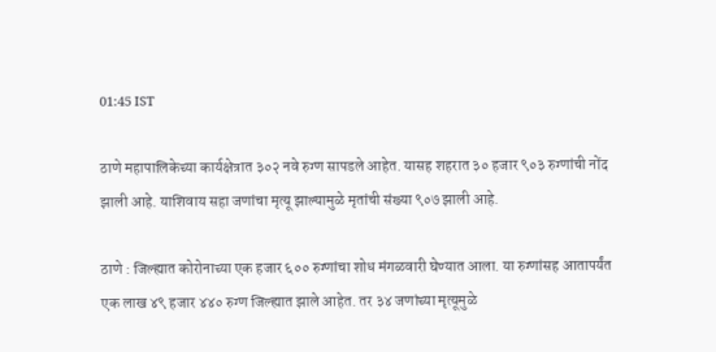01:45 IST

ठाणे महापालिकेच्या कार्यक्षेत्रात ३०२ नवे रुग्ण सापडले आहेत. यासह शहरात ३० हजार ९०३ रुग्णांची नोंद झाली आहे. याशिवाय सहा जणांचा मृत्यू झाल्यामुळे मृतांची संख्या ९०७ झाली आहे.

ठाणे : जिल्ह्यात कोरोनाच्या एक हजार ६०० रुग्णांचा शोध मंगळवारी घेण्यात आला. या रुग्णांसह आतापर्यंत एक लाख ४९ हजार ४४० रुग्ण जिल्ह्यात झाले आहेत. तर ३४ जणांच्या मृत्यूमुळे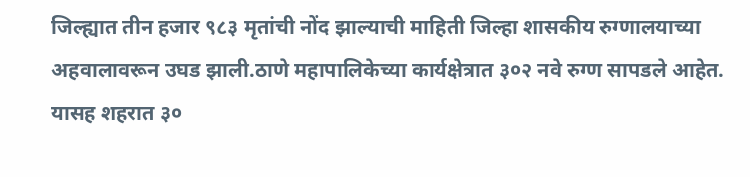जिल्ह्यात तीन हजार ९८३ मृतांची नोंद झाल्याची माहिती जिल्हा शासकीय रुग्णालयाच्या अहवालावरून उघड झाली.ठाणे महापालिकेच्या कार्यक्षेत्रात ३०२ नवे रुग्ण सापडले आहेत. यासह शहरात ३०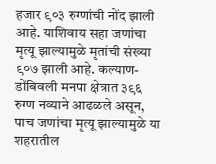हजार ९०३ रुग्णांची नोंद झाली आहे. याशिवाय सहा जणांचा मृत्यू झाल्यामुळे मृतांची संख्या ९०७ झाली आहे. कल्याण-डोंबिवली मनपा क्षेत्रात ३९६ रुग्ण नव्याने आढळले असून, पाच जणांचा मृत्यू झाल्यामुळे या शहरातील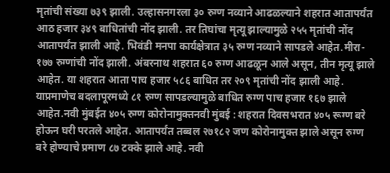मृतांची संख्या ७३९ झाली. उल्हासनगरला ३० रुग्ण नव्याने आढळल्याने शहरात आतापर्यंत आठ हजार ३४९ बाधितांची नोंद झाली. तर तिघांचा मृत्यू झाल्यामुळे २५५ मृतांची नोंद आतापर्यंत झाली आहे. भिवंडी मनपा कार्यक्षेत्रात ३५ रुग्ण नव्याने सापडले आहेत.मीरा- १७७ रुग्णांची नोंद झाली. अंबरनाथ शहरात ६० रुग्ण आढळून आले असून, तीन मृत्यू झाले आहेत. या शहरात आता पाच हजार ५८६ बाधित तर २०९ मृतांची नोंद झाली आहे. याप्रमाणेच बदलापूरमध्ये ८१ रुग्ण सापडल्यामुळे बाधित रुग्ण पाच हजार १६७ झाले आहेत.नवी मुंबईत ४०५ रुग्ण कोरोनामुक्तनवी मुंबई : शहरात दिवसभरात ४०५ रूग्ण बरे होऊन घरी परतले आहेत. आतापर्यंत तब्बल २७१८२ जण कोरोनामुक्त झाले असून रुग्ण बरे होण्याचे प्रमाण ८७ टक्के झाले आहे. नवी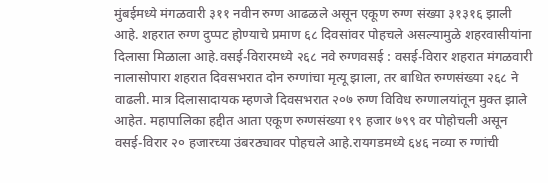मुंबईमध्ये मंगळवारी ३११ नवीन रुग्ण आढळले असून एकूण रुग्ण संख्या ३१३१६ झाली आहे. शहरात रुग्ण दुप्पट होण्याचे प्रमाण ६८ दिवसांवर पोहचले असल्यामुळे शहरवासीयांना दिलासा मिळाला आहे.वसई-विरारमध्ये २६८ नवे रुग्णवसई : वसई-विरार शहरात मंगळवारी नालासोपारा शहरात दिवसभरात दोन रुग्णांचा मृत्यू झाला, तर बाधित रुग्णसंख्या २६८ ने वाढली. मात्र दिलासादायक म्हणजे दिवसभरात २०७ रुग्ण विविध रुग्णालयांतून मुक्त झाले आहेत. महापालिका हद्दीत आता एकूण रुग्णसंख्या १९ हजार ७९९ वर पोहोचली असून वसई-विरार २० हजारच्या उंबरठ्यावर पोहचले आहे.रायगडमध्ये ६४६ नव्या रु ग्णांची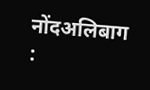नोंदअलिबाग :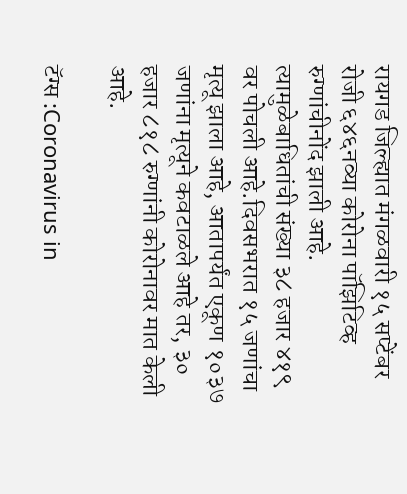रायगड जिल्ह्यात मंगळवारी १५ सप्टेंबर रोजी ६४६नव्या कोरोना पॉझिटिव्ह रुग्णांचीनोंद झाली आहे. त्यामुळेबाधितांची संख्या ३८ हजार ४१९ वर पोचली आहे.दिवसभरात १५ जणांचा मृत्यू झाला आहे, आतापर्यंत एकूण १०३७ जणांना मृत्यूने कवटाळले आहे तर, ३० हजार ८१८ रुग्णांनी कोरोनावर मात केली आहे.

टॅग्स :Coronavirus in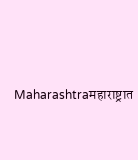Maharashtraमहाराष्ट्रात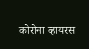कोरोना व्हायरस